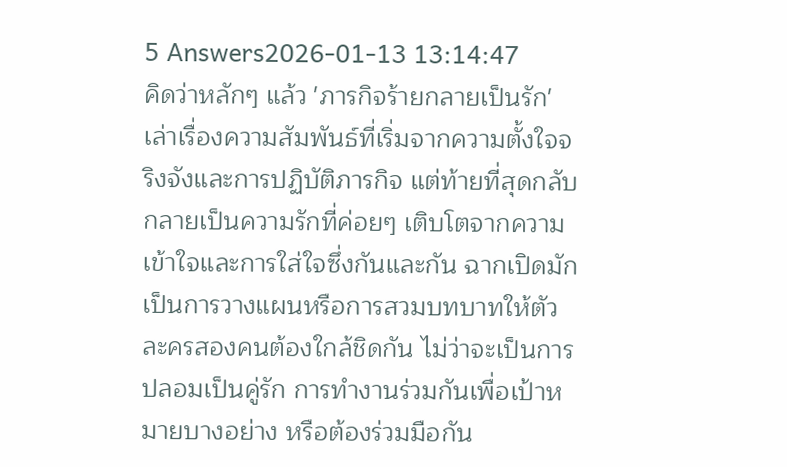5 Answers2026-01-13 13:14:47
คิดว่าหลักๆ แล้ว 'ภารกิจร้ายกลายเป็นรัก' เล่าเรื่องความสัมพันธ์ที่เริ่มจากความตั้งใจจริงจังและการปฏิบัติภารกิจ แต่ท้ายที่สุดกลับกลายเป็นความรักที่ค่อยๆ เติบโตจากความเข้าใจและการใส่ใจซึ่งกันและกัน ฉากเปิดมักเป็นการวางแผนหรือการสวมบทบาทให้ตัวละครสองคนต้องใกล้ชิดกัน ไม่ว่าจะเป็นการปลอมเป็นคู่รัก การทำงานร่วมกันเพื่อเป้าหมายบางอย่าง หรือต้องร่วมมือกัน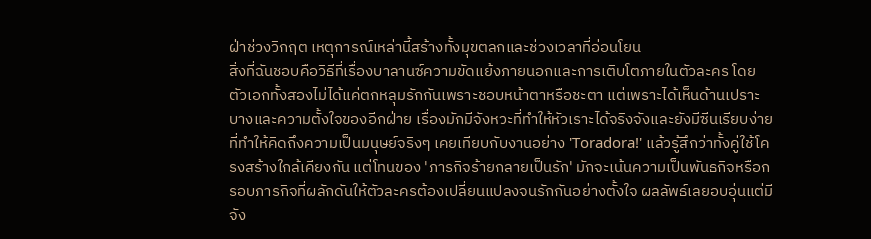ฝ่าช่วงวิกฤต เหตุการณ์เหล่านี้สร้างทั้งมุขตลกและช่วงเวลาที่อ่อนโยน
สิ่งที่ฉันชอบคือวิธีที่เรื่องบาลานซ์ความขัดแย้งภายนอกและการเติบโตภายในตัวละคร โดยตัวเอกทั้งสองไม่ได้แค่ตกหลุมรักกันเพราะชอบหน้าตาหรือชะตา แต่เพราะได้เห็นด้านเปราะบางและความตั้งใจของอีกฝ่าย เรื่องมักมีจังหวะที่ทำให้หัวเราะได้จริงจังและยังมีซีนเรียบง่ายที่ทำให้คิดถึงความเป็นมนุษย์จริงๆ เคยเทียบกับงานอย่าง 'Toradora!' แล้วรู้สึกว่าทั้งคู่ใช้โครงสร้างใกล้เคียงกัน แต่โทนของ 'ภารกิจร้ายกลายเป็นรัก' มักจะเน้นความเป็นพันธกิจหรือกรอบภารกิจที่ผลักดันให้ตัวละครต้องเปลี่ยนแปลงจนรักกันอย่างตั้งใจ ผลลัพธ์เลยอบอุ่นแต่มีจัง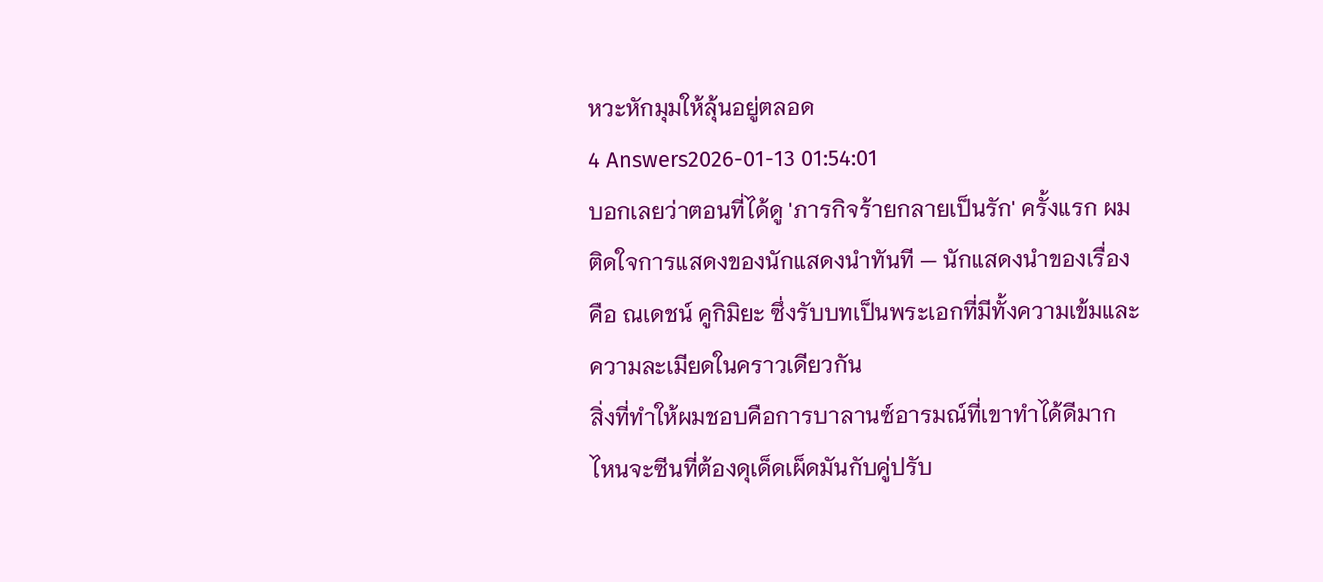หวะหักมุมให้ลุ้นอยู่ตลอด
4 Answers2026-01-13 01:54:01
บอกเลยว่าตอนที่ได้ดู 'ภารกิจร้ายกลายเป็นรัก' ครั้งแรก ผมติดใจการแสดงของนักแสดงนำทันที — นักแสดงนำของเรื่องคือ ณเดชน์ คูกิมิยะ ซึ่งรับบทเป็นพระเอกที่มีทั้งความเข้มและความละเมียดในคราวเดียวกัน
สิ่งที่ทำให้ผมชอบคือการบาลานซ์อารมณ์ที่เขาทำได้ดีมาก ไหนจะซีนที่ต้องดุเด็ดเผ็ดมันกับคู่ปรับ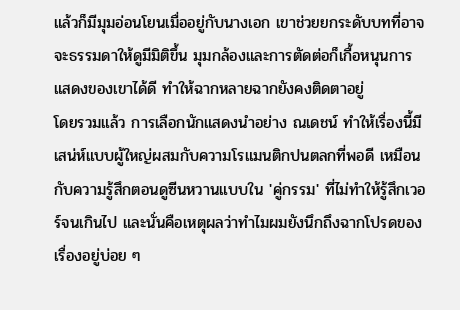แล้วก็มีมุมอ่อนโยนเมื่ออยู่กับนางเอก เขาช่วยยกระดับบทที่อาจจะธรรมดาให้ดูมีมิติขึ้น มุมกล้องและการตัดต่อก็เกื้อหนุนการแสดงของเขาได้ดี ทำให้ฉากหลายฉากยังคงติดตาอยู่
โดยรวมแล้ว การเลือกนักแสดงนำอย่าง ณเดชน์ ทำให้เรื่องนี้มีเสน่ห์แบบผู้ใหญ่ผสมกับความโรแมนติกปนตลกที่พอดี เหมือนกับความรู้สึกตอนดูซีนหวานแบบใน 'คู่กรรม' ที่ไม่ทำให้รู้สึกเวอร์จนเกินไป และนั่นคือเหตุผลว่าทำไมผมยังนึกถึงฉากโปรดของเรื่องอยู่บ่อย ๆ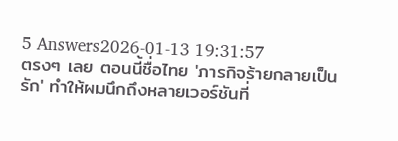5 Answers2026-01-13 19:31:57
ตรงๆ เลย ตอนนี้ชื่อไทย 'ภารกิจร้ายกลายเป็นรัก' ทำให้ผมนึกถึงหลายเวอร์ชันที่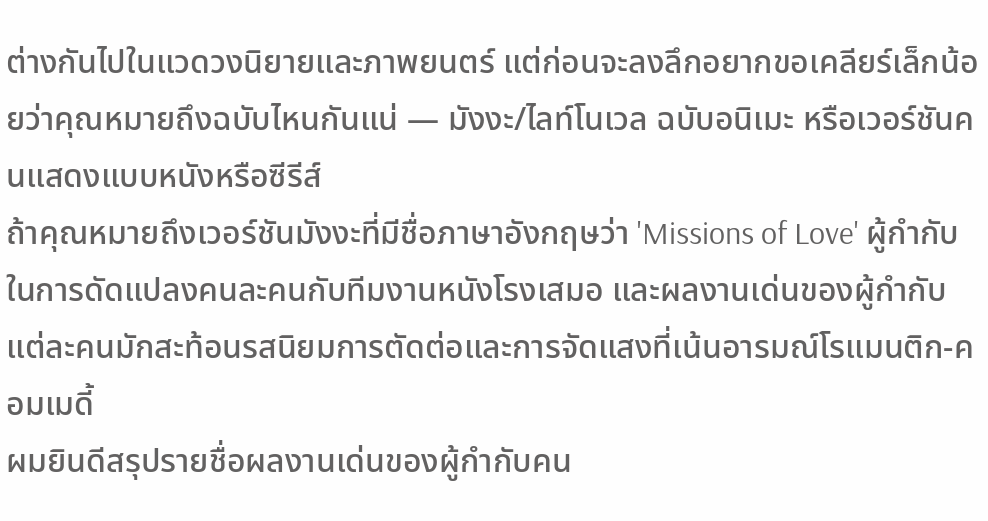ต่างกันไปในแวดวงนิยายและภาพยนตร์ แต่ก่อนจะลงลึกอยากขอเคลียร์เล็กน้อยว่าคุณหมายถึงฉบับไหนกันแน่ — มังงะ/ไลท์โนเวล ฉบับอนิเมะ หรือเวอร์ชันคนแสดงแบบหนังหรือซีรีส์
ถ้าคุณหมายถึงเวอร์ชันมังงะที่มีชื่อภาษาอังกฤษว่า 'Missions of Love' ผู้กำกับในการดัดแปลงคนละคนกับทีมงานหนังโรงเสมอ และผลงานเด่นของผู้กำกับแต่ละคนมักสะท้อนรสนิยมการตัดต่อและการจัดแสงที่เน้นอารมณ์โรแมนติก-คอมเมดี้
ผมยินดีสรุปรายชื่อผลงานเด่นของผู้กำกับคน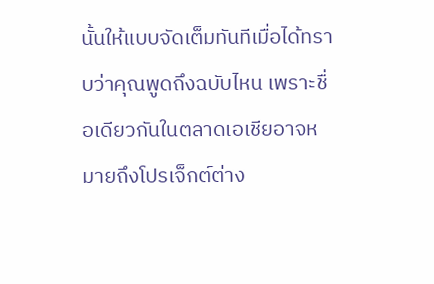นั้นให้แบบจัดเต็มทันทีเมื่อได้ทราบว่าคุณพูดถึงฉบับไหน เพราะชื่อเดียวกันในตลาดเอเชียอาจหมายถึงโปรเจ็กต์ต่าง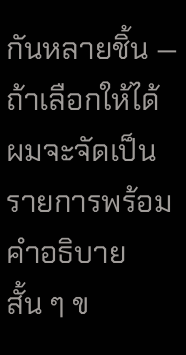กันหลายชิ้น — ถ้าเลือกให้ได้ ผมจะจัดเป็นรายการพร้อมคำอธิบายสั้น ๆ ข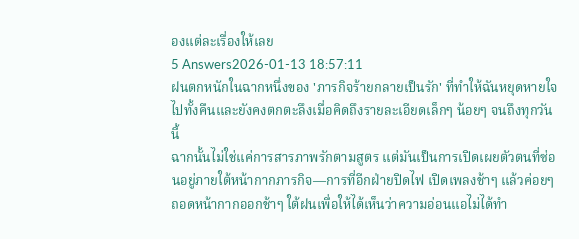องแต่ละเรื่องให้เลย
5 Answers2026-01-13 18:57:11
ฝนตกหนักในฉากหนึ่งของ 'ภารกิจร้ายกลายเป็นรัก' ที่ทำให้ฉันหยุดหายใจไปทั้งคืนและยังคงตกตะลึงเมื่อคิดถึงรายละเอียดเล็กๆ น้อยๆ จนถึงทุกวันนี้
ฉากนั้นไม่ใช่แค่การสารภาพรักตามสูตร แต่มันเป็นการเปิดเผยตัวตนที่ซ่อนอยู่ภายใต้หน้ากากภารกิจ—การที่อีกฝ่ายปิดไฟ เปิดเพลงช้าๆ แล้วค่อยๆ ถอดหน้ากากออกช้าๆ ใต้ฝนเพื่อให้ได้เห็นว่าความอ่อนแอไม่ได้ทำ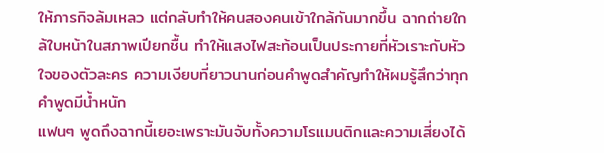ให้ภารกิจล้มเหลว แต่กลับทำให้คนสองคนเข้าใกล้กันมากขึ้น ฉากถ่ายใกล้ใบหน้าในสภาพเปียกชื้น ทำให้แสงไฟสะท้อนเป็นประกายที่หัวเราะกับหัวใจของตัวละคร ความเงียบที่ยาวนานก่อนคำพูดสำคัญทำให้ผมรู้สึกว่าทุกคำพูดมีน้ำหนัก
แฟนๆ พูดถึงฉากนี้เยอะเพราะมันจับทั้งความโรแมนติกและความเสี่ยงได้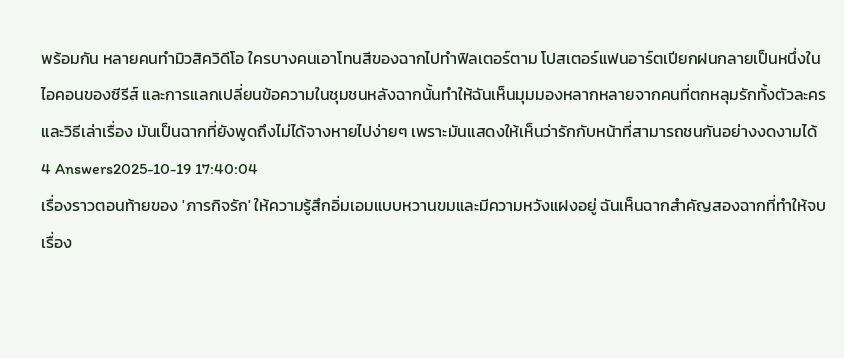พร้อมกัน หลายคนทำมิวสิควิดีโอ ใครบางคนเอาโทนสีของฉากไปทำฟิลเตอร์ตาม โปสเตอร์แฟนอาร์ตเปียกฝนกลายเป็นหนึ่งในไอคอนของซีรีส์ และการแลกเปลี่ยนข้อความในชุมชนหลังฉากนั้นทำให้ฉันเห็นมุมมองหลากหลายจากคนที่ตกหลุมรักทั้งตัวละครและวิธีเล่าเรื่อง มันเป็นฉากที่ยังพูดถึงไม่ได้จางหายไปง่ายๆ เพราะมันแสดงให้เห็นว่ารักกับหน้าที่สามารถชนกันอย่างงดงามได้
4 Answers2025-10-19 17:40:04
เรื่องราวตอนท้ายของ 'ภารกิจรัก' ให้ความรู้สึกอิ่มเอมแบบหวานขมและมีความหวังแฝงอยู่ ฉันเห็นฉากสำคัญสองฉากที่ทำให้จบเรื่อง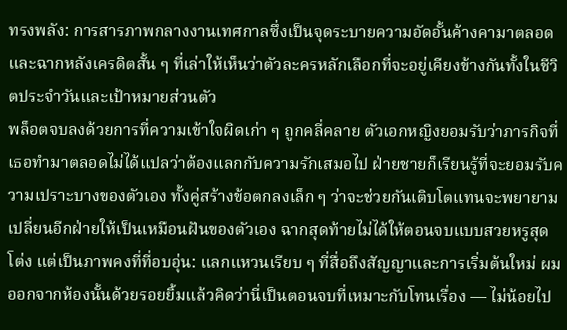ทรงพลัง: การสารภาพกลางงานเทศกาลซึ่งเป็นจุดระบายความอัดอั้นค้างคามาตลอด และฉากหลังเครดิตสั้น ๆ ที่เล่าให้เห็นว่าตัวละครหลักเลือกที่จะอยู่เคียงข้างกันทั้งในชีวิตประจำวันและเป้าหมายส่วนตัว
พล็อตจบลงด้วยการที่ความเข้าใจผิดเก่า ๆ ถูกคลี่คลาย ตัวเอกหญิงยอมรับว่าภารกิจที่เธอทำมาตลอดไม่ได้แปลว่าต้องแลกกับความรักเสมอไป ฝ่ายชายก็เรียนรู้ที่จะยอมรับความเปราะบางของตัวเอง ทั้งคู่สร้างข้อตกลงเล็ก ๆ ว่าจะช่วยกันเติบโตแทนจะพยายามเปลี่ยนอีกฝ่ายให้เป็นเหมือนฝันของตัวเอง ฉากสุดท้ายไม่ได้ให้ตอนจบแบบสวยหรูสุดโต่ง แต่เป็นภาพคงที่ที่อบอุ่น: แลกแหวนเรียบ ๆ ที่สื่อถึงสัญญาและการเริ่มต้นใหม่ ผมออกจากห้องนั้นด้วยรอยยิ้มแล้วคิดว่านี่เป็นตอนจบที่เหมาะกับโทนเรื่อง — ไม่น้อยไป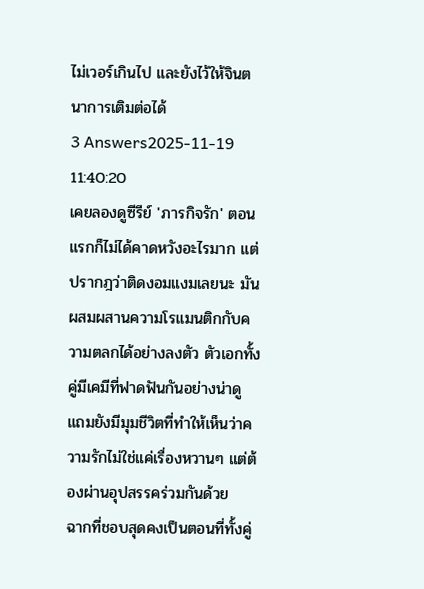ไม่เวอร์เกินไป และยังไว้ให้จินตนาการเติมต่อได้
3 Answers2025-11-19 11:40:20
เคยลองดูซีรีย์ 'ภารกิจรัก' ตอนแรกก็ไม่ได้คาดหวังอะไรมาก แต่ปรากฎว่าติดงอมแงมเลยนะ มันผสมผสานความโรแมนติกกับความตลกได้อย่างลงตัว ตัวเอกทั้งคู่มีเคมีที่ฟาดฟันกันอย่างน่าดู แถมยังมีมุมชีวิตที่ทำให้เห็นว่าความรักไม่ใช่แค่เรื่องหวานๆ แต่ต้องผ่านอุปสรรคร่วมกันด้วย
ฉากที่ชอบสุดคงเป็นตอนที่ทั้งคู่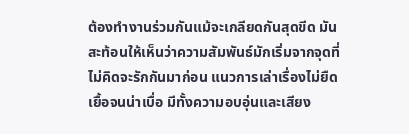ต้องทำงานร่วมกันแม้จะเกลียดกันสุดขีด มันสะท้อนให้เห็นว่าความสัมพันธ์มักเริ่มจากจุดที่ไม่คิดจะรักกันมาก่อน แนวการเล่าเรื่องไม่ยืดเยื้อจนน่าเบื่อ มีทั้งความอบอุ่นและเสียง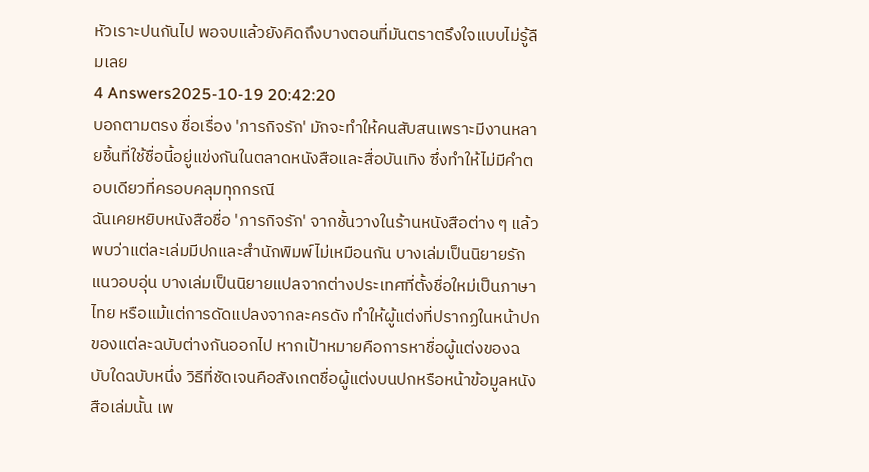หัวเราะปนกันไป พอจบแล้วยังคิดถึงบางตอนที่มันตราตรึงใจแบบไม่รู้ลืมเลย
4 Answers2025-10-19 20:42:20
บอกตามตรง ชื่อเรื่อง 'ภารกิจรัก' มักจะทำให้คนสับสนเพราะมีงานหลายชิ้นที่ใช้ชื่อนี้อยู่แข่งกันในตลาดหนังสือและสื่อบันเทิง ซึ่งทำให้ไม่มีคำตอบเดียวที่ครอบคลุมทุกกรณี
ฉันเคยหยิบหนังสือชื่อ 'ภารกิจรัก' จากชั้นวางในร้านหนังสือต่าง ๆ แล้วพบว่าแต่ละเล่มมีปกและสำนักพิมพ์ไม่เหมือนกัน บางเล่มเป็นนิยายรักแนวอบอุ่น บางเล่มเป็นนิยายแปลจากต่างประเทศที่ตั้งชื่อใหม่เป็นภาษาไทย หรือแม้แต่การดัดแปลงจากละครดัง ทำให้ผู้แต่งที่ปรากฏในหน้าปกของแต่ละฉบับต่างกันออกไป หากเป้าหมายคือการหาชื่อผู้แต่งของฉบับใดฉบับหนึ่ง วิธีที่ชัดเจนคือสังเกตชื่อผู้แต่งบนปกหรือหน้าข้อมูลหนังสือเล่มนั้น เพ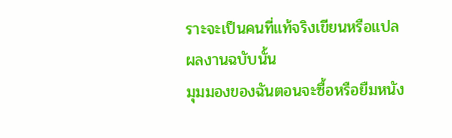ราะจะเป็นคนที่แท้จริงเขียนหรือแปลผลงานฉบับนั้น
มุมมองของฉันตอนจะซื้อหรือยืมหนัง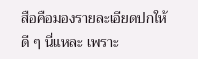สือคือมองรายละเอียดปกให้ดี ๆ นี่แหละ เพราะ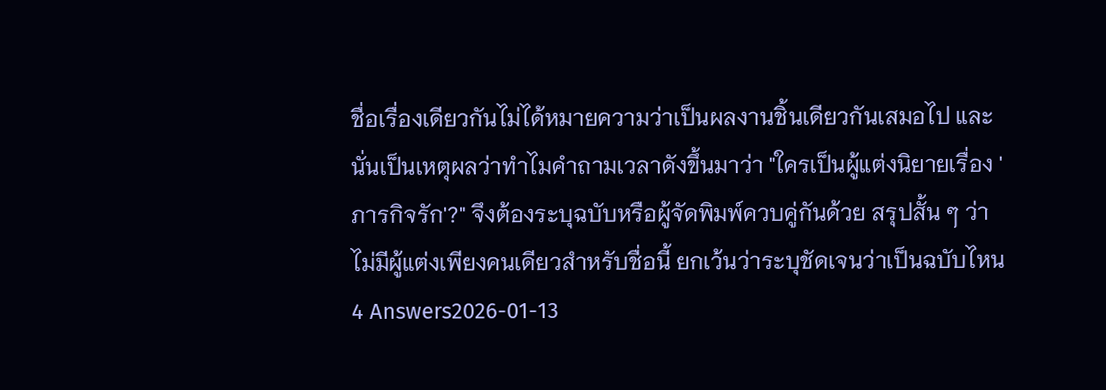ชื่อเรื่องเดียวกันไม่ได้หมายความว่าเป็นผลงานชิ้นเดียวกันเสมอไป และนั่นเป็นเหตุผลว่าทำไมคำถามเวลาดังขึ้นมาว่า "ใครเป็นผู้แต่งนิยายเรื่อง 'ภารกิจรัก'?" จึงต้องระบุฉบับหรือผู้จัดพิมพ์ควบคู่กันด้วย สรุปสั้น ๆ ว่าไม่มีผู้แต่งเพียงคนเดียวสำหรับชื่อนี้ ยกเว้นว่าระบุชัดเจนว่าเป็นฉบับไหน
4 Answers2026-01-13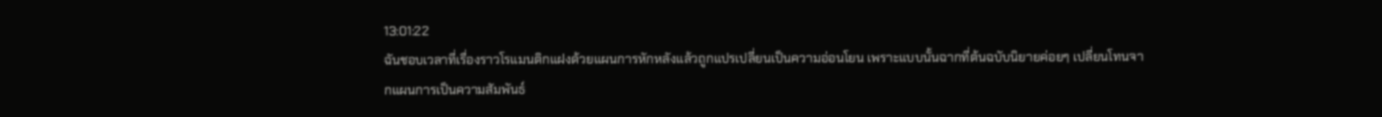13:01:22
ฉันชอบเวลาที่เรื่องราวโรแมนติกแฝงด้วยแผนการหักหลังแล้วถูกแปรเปลี่ยนเป็นความอ่อนโยน เพราะแบบนั้นฉากที่ต้นฉบับนิยายค่อยๆ เปลี่ยนโทนจากแผนการเป็นความสัมพันธ์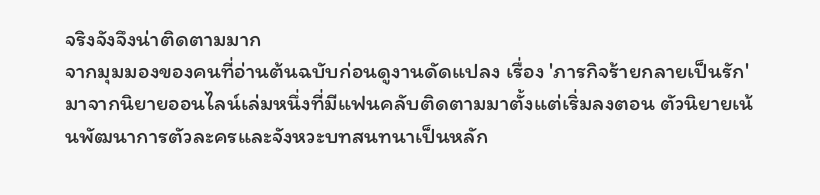จริงจังจึงน่าติดตามมาก
จากมุมมองของคนที่อ่านต้นฉบับก่อนดูงานดัดแปลง เรื่อง 'ภารกิจร้ายกลายเป็นรัก' มาจากนิยายออนไลน์เล่มหนึ่งที่มีแฟนคลับติดตามมาตั้งแต่เริ่มลงตอน ตัวนิยายเน้นพัฒนาการตัวละครและจังหวะบทสนทนาเป็นหลัก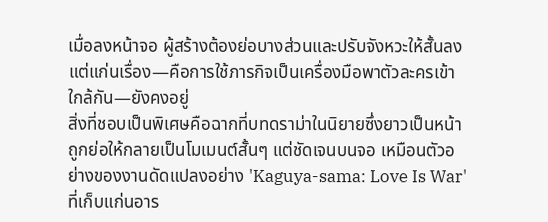เมื่อลงหน้าจอ ผู้สร้างต้องย่อบางส่วนและปรับจังหวะให้สั้นลง แต่แก่นเรื่อง—คือการใช้ภารกิจเป็นเครื่องมือพาตัวละครเข้าใกล้กัน—ยังคงอยู่
สิ่งที่ชอบเป็นพิเศษคือฉากที่บทดราม่าในนิยายซึ่งยาวเป็นหน้าถูกย่อให้กลายเป็นโมเมนต์สั้นๆ แต่ชัดเจนบนจอ เหมือนตัวอย่างของงานดัดแปลงอย่าง 'Kaguya-sama: Love Is War' ที่เก็บแก่นอาร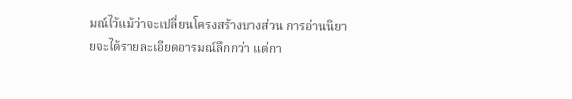มณ์ไว้แม้ว่าจะเปลี่ยนโครงสร้างบางส่วน การอ่านนิยายจะได้รายละเอียดอารมณ์ลึกกว่า แต่กา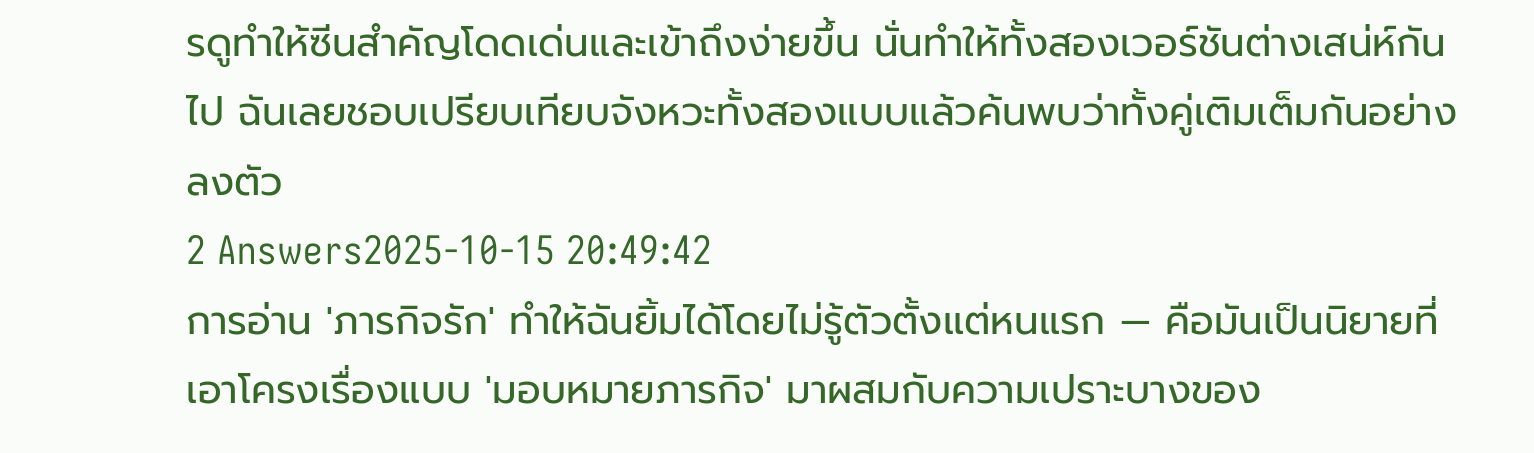รดูทำให้ซีนสำคัญโดดเด่นและเข้าถึงง่ายขึ้น นั่นทำให้ทั้งสองเวอร์ชันต่างเสน่ห์กันไป ฉันเลยชอบเปรียบเทียบจังหวะทั้งสองแบบแล้วค้นพบว่าทั้งคู่เติมเต็มกันอย่างลงตัว
2 Answers2025-10-15 20:49:42
การอ่าน 'ภารกิจรัก' ทำให้ฉันยิ้มได้โดยไม่รู้ตัวตั้งแต่หนแรก — คือมันเป็นนิยายที่เอาโครงเรื่องแบบ 'มอบหมายภารกิจ' มาผสมกับความเปราะบางของ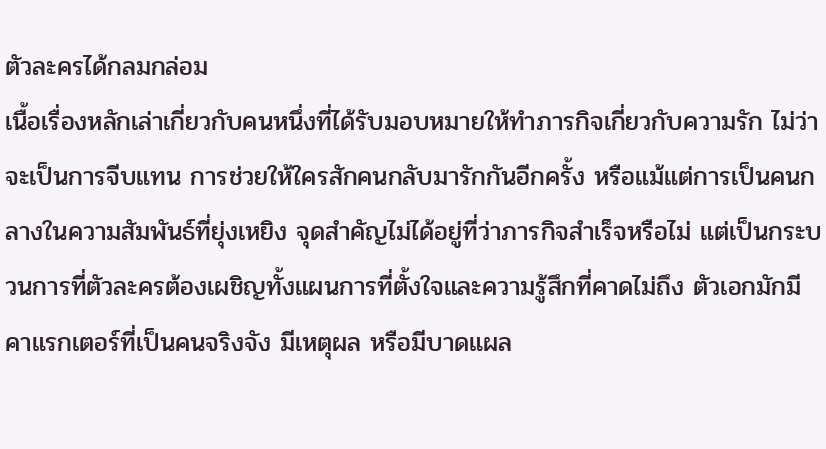ตัวละครได้กลมกล่อม
เนื้อเรื่องหลักเล่าเกี่ยวกับคนหนึ่งที่ได้รับมอบหมายให้ทำภารกิจเกี่ยวกับความรัก ไม่ว่าจะเป็นการจีบแทน การช่วยให้ใครสักคนกลับมารักกันอีกครั้ง หรือแม้แต่การเป็นคนกลางในความสัมพันธ์ที่ยุ่งเหยิง จุดสำคัญไม่ได้อยู่ที่ว่าภารกิจสำเร็จหรือไม่ แต่เป็นกระบวนการที่ตัวละครต้องเผชิญทั้งแผนการที่ตั้งใจและความรู้สึกที่คาดไม่ถึง ตัวเอกมักมีคาแรกเตอร์ที่เป็นคนจริงจัง มีเหตุผล หรือมีบาดแผล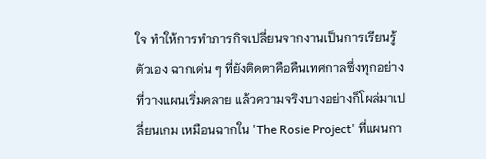ใจ ทำให้การทำภารกิจเปลี่ยนจากงานเป็นการเรียนรู้ตัวเอง ฉากเด่น ๆ ที่ยังติดตาคือคืนเทศกาลซึ่งทุกอย่างที่วางแผนเริ่มคลาย แล้วความจริงบางอย่างก็โผล่มาเปลี่ยนเกม เหมือนฉากใน 'The Rosie Project' ที่แผนกา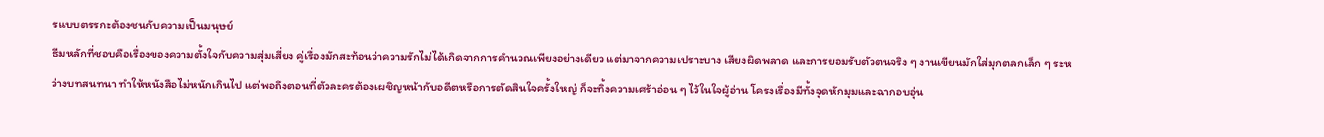รแบบตรรกะต้องชนกับความเป็นมนุษย์
ธีมหลักที่ชอบคือเรื่องของความตั้งใจกับความสุ่มเสี่ยง คู่เรื่องมักสะท้อนว่าความรักไม่ได้เกิดจากการคำนวณเพียงอย่างเดียว แต่มาจากความเปราะบาง เสียงผิดพลาด และการยอมรับตัวตนจริง ๆ งานเขียนมักใส่มุกตลกเล็ก ๆ ระหว่างบทสนทนา ทำให้หนังสือไม่หนักเกินไป แต่พอถึงตอนที่ตัวละครต้องเผชิญหน้ากับอดีตหรือการตัดสินใจครั้งใหญ่ ก็จะทิ้งความเศร้าอ่อน ๆ ไว้ในใจผู้อ่าน โครงเรื่องมีทั้งจุดหักมุมและฉากอบอุ่น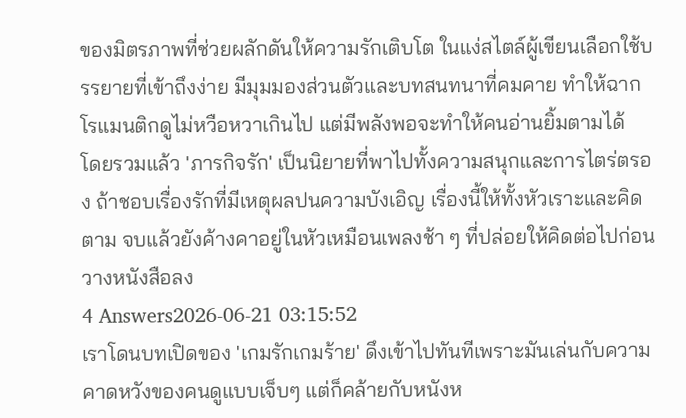ของมิตรภาพที่ช่วยผลักดันให้ความรักเติบโต ในแง่สไตล์ผู้เขียนเลือกใช้บรรยายที่เข้าถึงง่าย มีมุมมองส่วนตัวและบทสนทนาที่คมคาย ทำให้ฉากโรแมนติกดูไม่หวือหวาเกินไป แต่มีพลังพอจะทำให้คนอ่านยิ้มตามได้
โดยรวมแล้ว 'ภารกิจรัก' เป็นนิยายที่พาไปทั้งความสนุกและการไตร่ตรอง ถ้าชอบเรื่องรักที่มีเหตุผลปนความบังเอิญ เรื่องนี้ให้ทั้งหัวเราะและคิดตาม จบแล้วยังค้างคาอยู่ในหัวเหมือนเพลงช้า ๆ ที่ปล่อยให้คิดต่อไปก่อนวางหนังสือลง
4 Answers2026-06-21 03:15:52
เราโดนบทเปิดของ 'เกมรักเกมร้าย' ดึงเข้าไปทันทีเพราะมันเล่นกับความคาดหวังของคนดูแบบเจ็บๆ แต่ก็คล้ายกับหนังห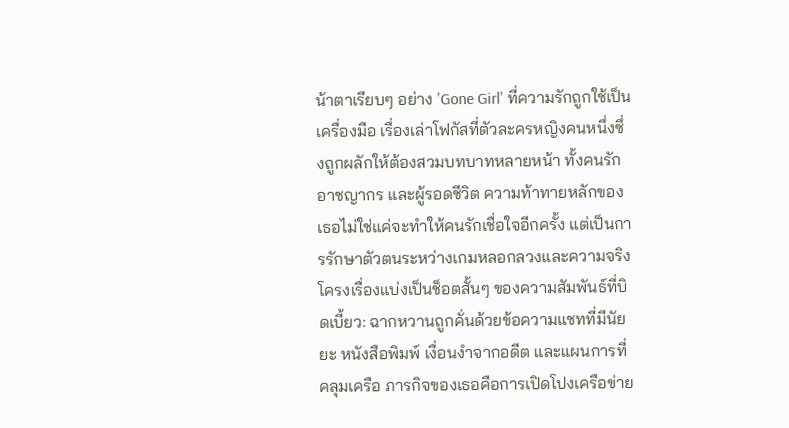น้าตาเรียบๆ อย่าง 'Gone Girl' ที่ความรักถูกใช้เป็นเครื่องมือ เรื่องเล่าโฟกัสที่ตัวละครหญิงคนหนึ่งซึ่งถูกผลักให้ต้องสวมบทบาทหลายหน้า ทั้งคนรัก อาชญากร และผู้รอดชีวิต ความท้าทายหลักของเธอไม่ใช่แค่จะทำให้คนรักเชื่อใจอีกครั้ง แต่เป็นการรักษาตัวตนระหว่างเกมหลอกลวงและความจริง
โครงเรื่องแบ่งเป็นช็อตสั้นๆ ของความสัมพันธ์ที่บิดเบี้ยว: ฉากหวานถูกคั่นด้วยข้อความแชทที่มีนัยยะ หนังสือพิมพ์ เงื่อนงำจากอดีต และแผนการที่คลุมเครือ ภารกิจของเธอคือการเปิดโปงเครือข่าย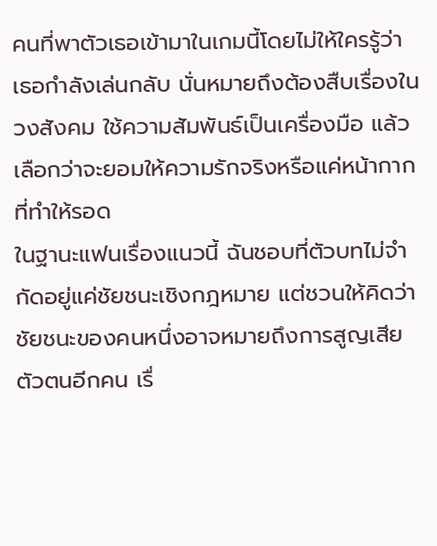คนที่พาตัวเธอเข้ามาในเกมนี้โดยไม่ให้ใครรู้ว่าเธอกำลังเล่นกลับ นั่นหมายถึงต้องสืบเรื่องในวงสังคม ใช้ความสัมพันธ์เป็นเครื่องมือ แล้วเลือกว่าจะยอมให้ความรักจริงหรือแค่หน้ากากที่ทำให้รอด
ในฐานะแฟนเรื่องแนวนี้ ฉันชอบที่ตัวบทไม่จำกัดอยู่แค่ชัยชนะเชิงกฎหมาย แต่ชวนให้คิดว่าชัยชนะของคนหนึ่งอาจหมายถึงการสูญเสียตัวตนอีกคน เรื่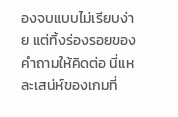องจบแบบไม่เรียบง่าย แต่ทิ้งร่องรอยของคำถามให้คิดต่อ นี่แหละเสน่ห์ของเกมที่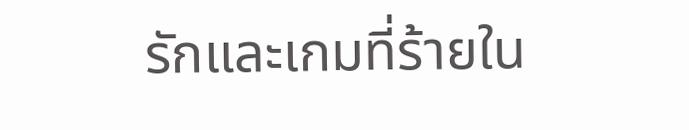รักและเกมที่ร้ายใน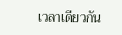เวลาเดียวกัน